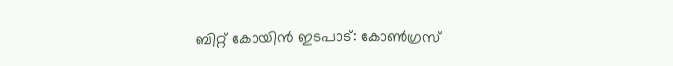ബിറ്റ് കോയിന്‍ ഇടപാട്: കോണ്‍ഗ്രസ്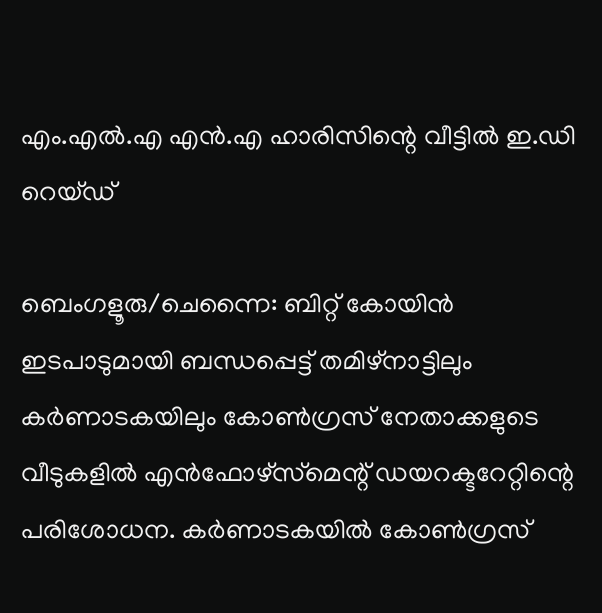എം.എല്‍.എ എന്‍.എ ഹാരിസിന്റെ വീട്ടില്‍ ഇ.ഡി റെയ്ഡ്

ബെംഗളൂരു/ചെന്നൈ: ബിറ്റ് കോയിന്‍ ഇടപാടുമായി ബന്ധപ്പെട്ട് തമിഴ്‌നാട്ടിലും കര്‍ണാടകയിലും കോണ്‍ഗ്രസ് നേതാക്കളുടെ വീടുകളില്‍ എന്‍ഫോഴ്‌സ്‌മെന്റ് ഡയറക്ടറേറ്റിന്റെ പരിശോധന. കര്‍ണാടകയില്‍ കോണ്‍ഗ്രസ്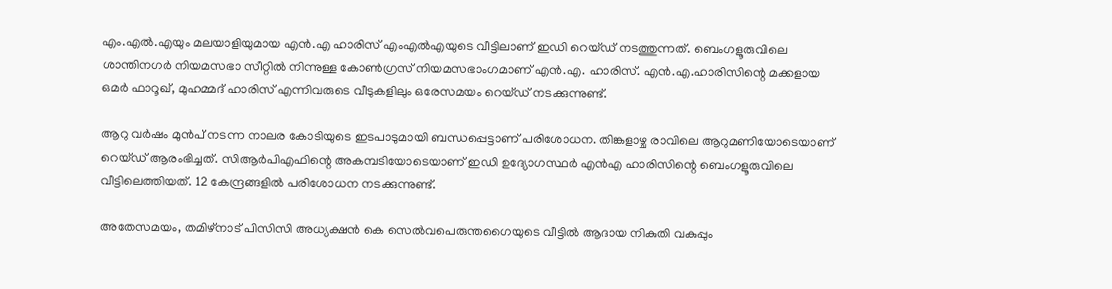എം.എല്‍.എയും മലയാളിയുമായ എന്‍.എ ഹാരിസ് എംഎല്‍എയുടെ വീട്ടിലാണ് ഇഡി റെയ്ഡ് നടത്തുന്നത്. ബെംഗളൂരുവിലെ ശാന്തിനഗര്‍ നിയമസഭാ സീറ്റില്‍ നിന്നുള്ള കോണ്‍ഗ്രസ് നിയമസഭാംഗമാണ് എന്‍.എ. ഹാരിസ്. എന്‍.എ.ഹാരിസിന്റെ മക്കളായ ഒമര്‍ ഫാറൂഖ്, മുഹമ്മദ് ഹാരിസ് എന്നിവരുടെ വീടുകളിലും ഒരേസമയം റെയ്ഡ് നടക്കുന്നുണ്ട്.

ആറു വര്‍ഷം മുന്‍പ് നടന്ന നാലര കോടിയുടെ ഇടപാടുമായി ബന്ധപ്പെട്ടാണ് പരിശോധന. തിങ്കളാഴ്ച രാവിലെ ആറുമണിയോടെയാണ് റെയ്ഡ് ആരംഭിച്ചത്. സിആര്‍പിഎഫിന്റെ അകമ്പടിയോടെയാണ് ഇഡി ഉദ്യോഗസ്ഥര്‍ എന്‍എ ഹാരിസിന്റെ ബെംഗളൂരുവിലെ വീട്ടിലെത്തിയത്. 12 കേന്ദ്രങ്ങളില്‍ പരിശോധന നടക്കുന്നുണ്ട്.

അതേസമയം, തമിഴ്‌നാട് പിസിസി അധ്യക്ഷന്‍ കെ സെല്‍വപെരുന്തഗൈയുടെ വീട്ടില്‍ ആദായ നികുതി വകുപ്പും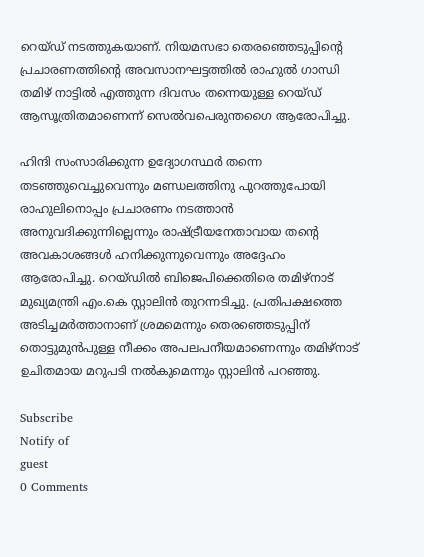റെയ്ഡ് നടത്തുകയാണ്. നിയമസഭാ തെരഞ്ഞെടുപ്പിന്റെ പ്രചാരണത്തിന്റെ അവസാനഘട്ടത്തില്‍ രാഹുല്‍ ഗാന്ധി തമിഴ് നാട്ടില്‍ എത്തുന്ന ദിവസം തന്നെയുള്ള റെയ്ഡ് ആസൂത്രിതമാണെന്ന് സെല്‍വപെരുന്തഗൈ ആരോപിച്ചു.

ഹിന്ദി സംസാരിക്കുന്ന ഉദ്യോഗസ്ഥര്‍ തന്നെ തടഞ്ഞുവെച്ചുവെന്നും മണ്ഡലത്തിനു പുറത്തുപോയി രാഹുലിനൊപ്പം പ്രചാരണം നടത്താന്‍ അനുവദിക്കുന്നില്ലെന്നും രാഷ്ട്രീയനേതാവായ തന്റെ അവകാശങ്ങള്‍ ഹനിക്കുന്നുവെന്നും അദ്ദേഹം ആരോപിച്ചു. റെയ്ഡില്‍ ബിജെപിക്കെതിരെ തമിഴ്‌നാട് മുഖ്യമന്ത്രി എം.കെ സ്റ്റാലിന്‍ തുറന്നടിച്ചു. പ്രതിപക്ഷത്തെ അടിച്ചമര്‍ത്താനാണ് ശ്രമമെന്നും തെരഞ്ഞെടുപ്പിന് തൊട്ടുമുന്‍പുള്ള നീക്കം അപലപനീയമാണെന്നും തമിഴ്‌നാട് ഉചിതമായ മറുപടി നല്‍കുമെന്നും സ്റ്റാലിന്‍ പറഞ്ഞു.

Subscribe
Notify of
guest
0 Comments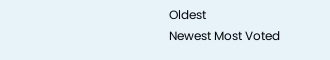Oldest
Newest Most Voted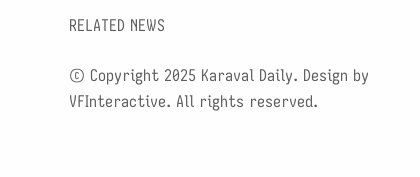RELATED NEWS

© Copyright 2025 Karaval Daily. Design by VFInteractive. All rights reserved.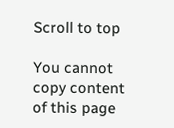Scroll to top

You cannot copy content of this page